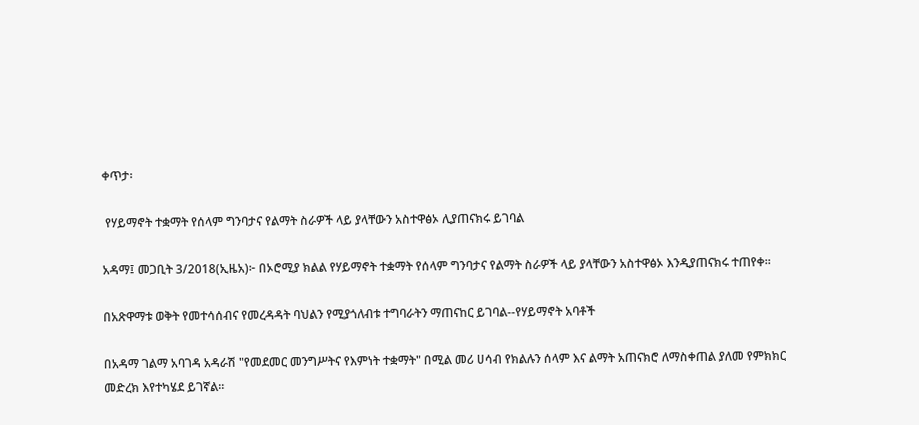ቀጥታ፡

 የሃይማኖት ተቋማት የሰላም ግንባታና የልማት ስራዎች ላይ ያላቸውን አስተዋፅኦ ሊያጠናክሩ ይገባል

አዳማ፤ መጋቢት 3/2018(ኢዜአ)፦ በኦሮሚያ ክልል የሃይማኖት ተቋማት የሰላም ግንባታና የልማት ስራዎች ላይ ያላቸውን አስተዋፅኦ እንዲያጠናክሩ ተጠየቀ።

በአጽዋማቱ ወቅት የመተሳሰብና የመረዳዳት ባህልን የሚያጎለብቱ ተግባራትን ማጠናከር ይገባል--የሃይማኖት አባቶች

በአዳማ ገልማ አባገዳ አዳራሽ "የመደመር መንግሥትና የእምነት ተቋማት" በሚል መሪ ሀሳብ የክልሉን ሰላም እና ልማት አጠናክሮ ለማስቀጠል ያለመ የምክክር መድረክ እየተካሄደ ይገኛል።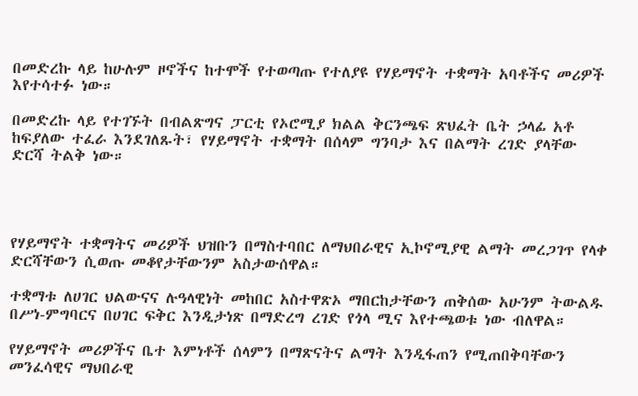በመድረኩ ላይ ከሁሉም ዞኖችና ከተሞች የተወጣጡ የተለያዩ የሃይማኖት ተቋማት አባቶችና መሪዎች እየተሳተፉ ነው።

በመድረኩ ላይ የተገኙት በብልጽግና ፓርቲ የኦሮሚያ ክልል ቅርንጫፍ ጽህፈት ቤት ኃላፊ አቶ ከፍያለው ተፈራ እንደገለጹት፣ የሃይማኖት ተቋማት በሰላም ግንባታ እና በልማት ረገድ ያላቸው ድርሻ ትልቅ ነው።




የሃይማኖት ተቋማትና መሪዎች ህዝቡን በማስተባበር ለማህበራዊና ኢኮኖሚያዊ ልማት መረጋገጥ የላቀ ድርሻቸውን ሲወጡ መቆየታቸውንም አስታውሰዋል።

ተቋማቱ ለሀገር ህልውናና ሉዓላዊነት መከበር አስተዋጽኦ ማበርከታቸውን ጠቅሰው አሁንም ትውልዱ በሥነ-ምግባርና በሀገር ፍቅር እንዲታነጽ በማድረግ ረገድ የጎላ ሚና እየተጫወቱ ነው ብለዋል።

የሃይማኖት መሪዎችና ቤተ እምነቶች ሰላምን በማጽናትና ልማት እንዲፋጠን የሚጠበቅባቸውን መንፈሳዊና ማህበራዊ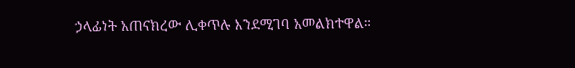ኃላፊነት አጠናክረው ሊቀጥሉ እንደሚገባ አመልክተዋል።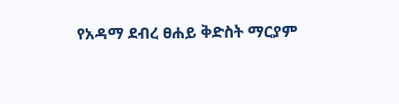የአዳማ ደብረ ፀሐይ ቅድስት ማርያም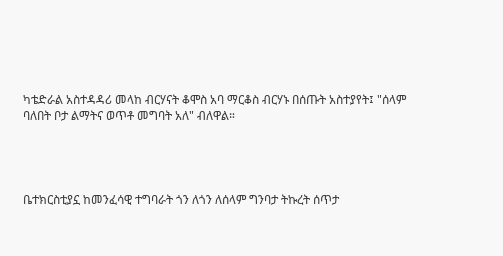ካቴድራል አስተዳዳሪ መላከ ብርሃናት ቆሞስ አባ ማርቆስ ብርሃኑ በሰጡት አስተያየት፤ "ሰላም ባለበት ቦታ ልማትና ወጥቶ መግባት አለ" ብለዋል።




ቤተክርስቲያኗ ከመንፈሳዊ ተግባራት ጎን ለጎን ለሰላም ግንባታ ትኩረት ሰጥታ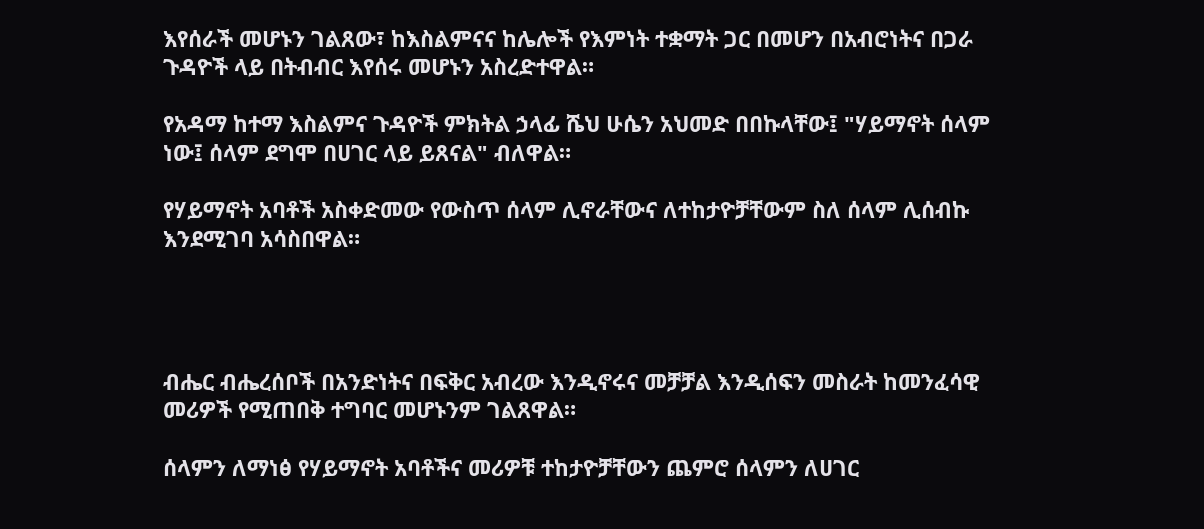እየሰራች መሆኑን ገልጸው፣ ከእስልምናና ከሌሎች የእምነት ተቋማት ጋር በመሆን በአብሮነትና በጋራ ጉዳዮች ላይ በትብብር እየሰሩ መሆኑን አስረድተዋል።

የአዳማ ከተማ እስልምና ጉዳዮች ምክትል ኃላፊ ሼህ ሁሴን አህመድ በበኩላቸው፤ "ሃይማኖት ሰላም ነው፤ ሰላም ደግሞ በሀገር ላይ ይጸናል" ብለዋል።

የሃይማኖት አባቶች አስቀድመው የውስጥ ሰላም ሊኖራቸውና ለተከታዮቻቸውም ስለ ሰላም ሊሰብኩ እንደሚገባ አሳስበዋል።




ብሔር ብሔረሰቦች በአንድነትና በፍቅር አብረው እንዲኖሩና መቻቻል እንዲሰፍን መስራት ከመንፈሳዊ መሪዎች የሚጠበቅ ተግባር መሆኑንም ገልጸዋል።

ሰላምን ለማነፅ የሃይማኖት አባቶችና መሪዎቹ ተከታዮቻቸውን ጨምሮ ሰላምን ለሀገር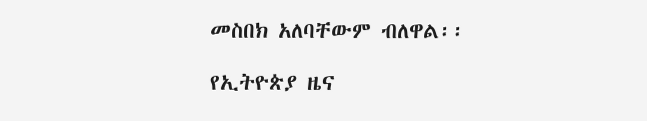መስበክ አለባቸውም ብለዋል፡፡

የኢትዮጵያ ዜና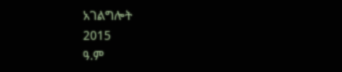አገልግሎት
2015
ዓ.ም